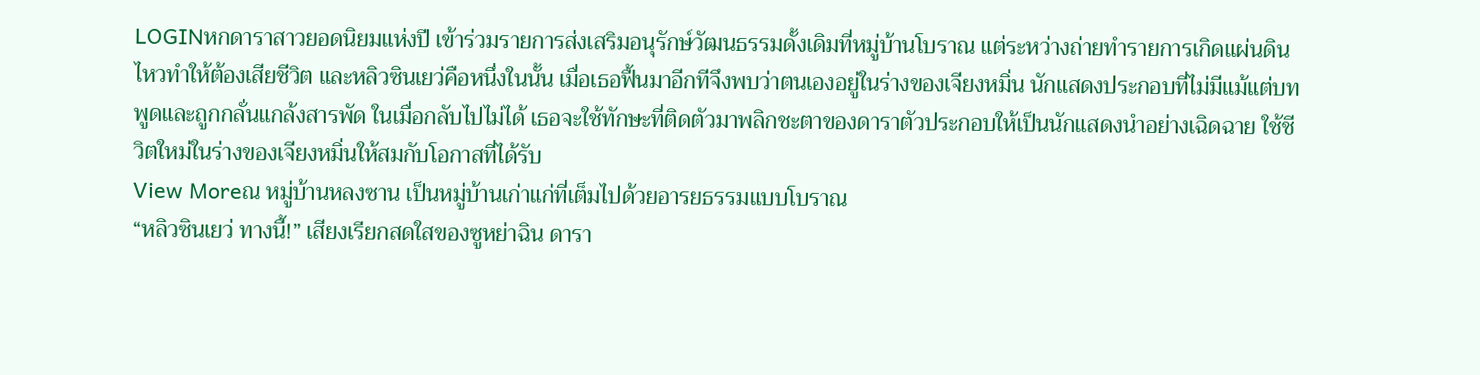LOGINหกดาราสาวยอดนิยมแห่งปี เข้าร่วมรายการส่งเสริมอนุรักษ์วัฒนธรรมดั้งเดิมที่หมู่บ้านโบราณ แต่ระหว่างถ่ายทำรายการเกิดแผ่นดินไหวทำให้ต้องเสียชีวิต และหลิวซินเยว่คือหนึ่งในนั้น เมื่อเธอฟื้นมาอีกทีจึงพบว่าตนเองอยู่ในร่างของเจียงหมิ่น นักแสดงประกอบที่ไม่มีแม้แต่บทพูดและถูกกลั่นแกล้งสารพัด ในเมื่อกลับไปไม่ได้ เธอจะใช้ทักษะที่ติดตัวมาพลิกชะตาของดาราตัวประกอบให้เป็นนักแสดงนำอย่างเฉิดฉาย ใช้ชีวิตใหม่ในร่างของเจียงหมิ่นให้สมกับโอกาสที่ได้รับ
View Moreณ หมู่บ้านหลงซาน เป็นหมู่บ้านเก่าแก่ที่เต็มไปด้วยอารยธรรมแบบโบราณ
“หลิวซินเยว่ ทางนี้!” เสียงเรียกสดใสของซูหย่าฉิน ดารา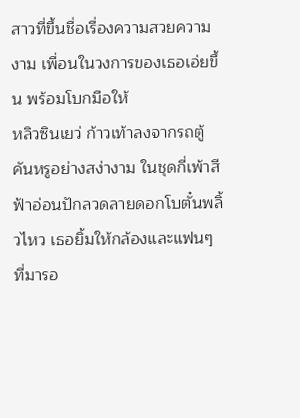สาวที่ขึ้นชื่อเรื่องความสวยความงาม เพื่อนในวงการของเธอเอ่ยขึ้น พร้อมโบกมือให้
หลิวซินเยว่ ก้าวเท้าลงจากรถตู้คันหรูอย่างสง่างาม ในชุดกี่เพ้าสีฟ้าอ่อนปักลวดลายดอกโบตั๋นพลิ้วไหว เธอยิ้มให้กล้องและแฟนๆ ที่มารอ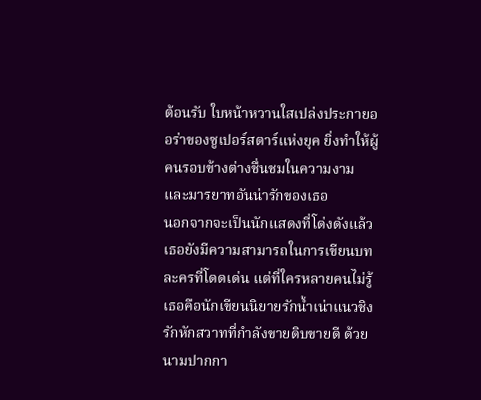ต้อนรับ ใบหน้าหวานใสเปล่งประกายออร่าของซูเปอร์สตาร์แห่งยุค ยิ่งทำให้ผู้คนรอบข้างต่างชื่นชมในความงามและมารยาทอันน่ารักของเธอ
นอกจากจะเป็นนักแสดงที่โด่งดังแล้ว เธอยังมีความสามารถในการเขียนบทละครที่โดดเด่น แต่ที่ใครหลายคนไม่รู้ เธอคือนักเขียนนิยายรักน้ำเน่าแนวชิงรักหักสวาทที่กำลังขายดิบขายดี ด้วยนามปากกา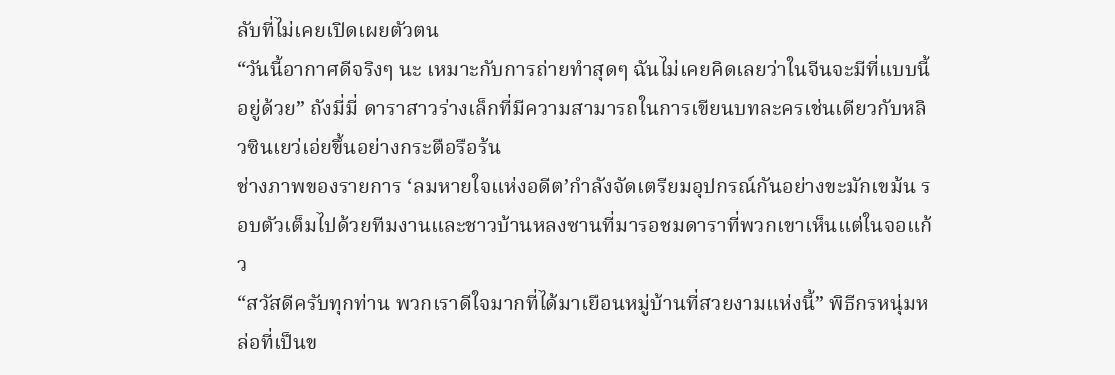ลับที่ไม่เคยเปิดเผยตัวตน
“วันนี้อากาศดีจริงๆ นะ เหมาะกับการถ่ายทำสุดๆ ฉันไม่เคยคิดเลยว่าในจีนจะมีที่แบบนี้อยู่ด้วย” ถังมี่มี่ ดาราสาวร่างเล็กที่มีความสามารถในการเขียนบทละครเช่นเดียวกับหลิวซินเยว่เอ่ยขึ้นอย่างกระตือรือร้น
ช่างภาพของรายการ ‘ลมหายใจแห่งอดีต’กำลังจัดเตรียมอุปกรณ์กันอย่างขะมักเขม้น รอบตัวเต็มไปด้วยทีมงานและชาวบ้านหลงซานที่มารอชมดาราที่พวกเขาเห็นแต่ในจอแก้ว
“สวัสดีครับทุกท่าน พวกเราดีใจมากที่ได้มาเยือนหมู่บ้านที่สวยงามแห่งนี้” พิธีกรหนุ่มหล่อที่เป็นข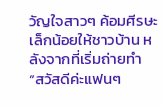วัญใจสาวๆ ค้อมศีรษะเล็กน้อยให้ชาวบ้าน หลังจากที่เริ่มถ่ายทำ
“สวัสดีค่ะแฟนๆ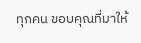ทุกคน ขอบคุณที่มาให้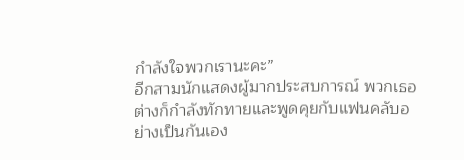กำลังใจพวกเรานะคะ”
อีกสามนักแสดงผู้มากประสบการณ์ พวกเธอต่างก็กำลังทักทายและพูดคุยกับแฟนคลับอย่างเป็นกันเอง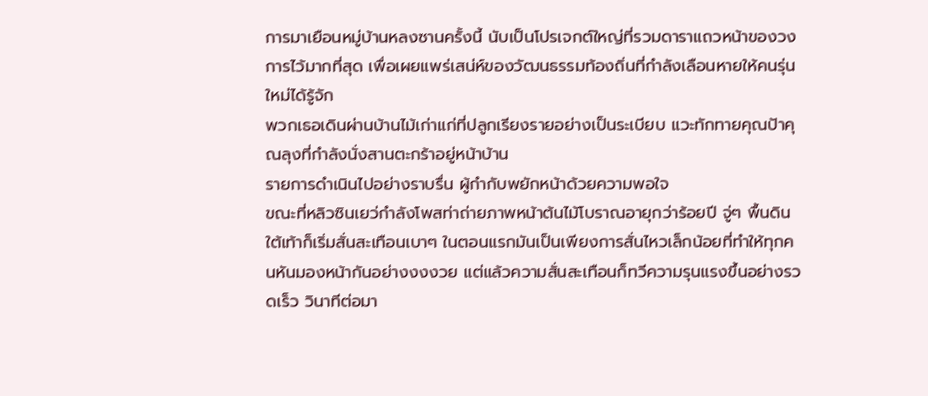การมาเยือนหมู่บ้านหลงซานครั้งนี้ นับเป็นโปรเจกต์ใหญ่ที่รวมดาราแถวหน้าของวงการไว้มากที่สุด เพื่อเผยแพร่เสน่ห์ของวัฒนธรรมท้องถิ่นที่กำลังเลือนหายให้คนรุ่นใหม่ได้รู้จัก
พวกเธอเดินผ่านบ้านไม้เก่าแก่ที่ปลูกเรียงรายอย่างเป็นระเบียบ แวะทักทายคุณป้าคุณลุงที่กำลังนั่งสานตะกร้าอยู่หน้าบ้าน
รายการดำเนินไปอย่างราบรื่น ผู้กำกับพยักหน้าด้วยความพอใจ
ขณะที่หลิวซินเยว่กำลังโพสท่าถ่ายภาพหน้าต้นไม้โบราณอายุกว่าร้อยปี จู่ๆ พื้นดินใต้เท้าก็เริ่มสั่นสะเทือนเบาๆ ในตอนแรกมันเป็นเพียงการสั่นไหวเล็กน้อยที่ทำให้ทุกคนหันมองหน้ากันอย่างงงงวย แต่แล้วความสั่นสะเทือนก็ทวีความรุนแรงขึ้นอย่างรวดเร็ว วินาทีต่อมา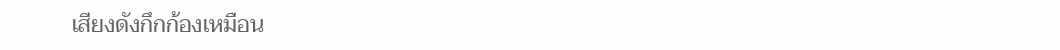เสียงดังกึกก้องเหมือน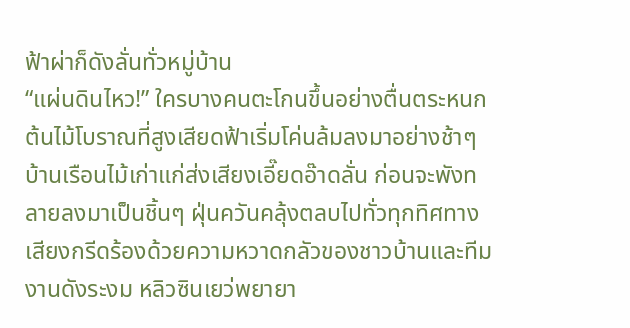ฟ้าผ่าก็ดังลั่นทั่วหมู่บ้าน
“แผ่นดินไหว!” ใครบางคนตะโกนขึ้นอย่างตื่นตระหนก
ต้นไม้โบราณที่สูงเสียดฟ้าเริ่มโค่นล้มลงมาอย่างช้าๆ บ้านเรือนไม้เก่าแก่ส่งเสียงเอี๊ยดอ๊าดลั่น ก่อนจะพังทลายลงมาเป็นชิ้นๆ ฝุ่นควันคลุ้งตลบไปทั่วทุกทิศทาง เสียงกรีดร้องด้วยความหวาดกลัวของชาวบ้านและทีมงานดังระงม หลิวซินเยว่พยายา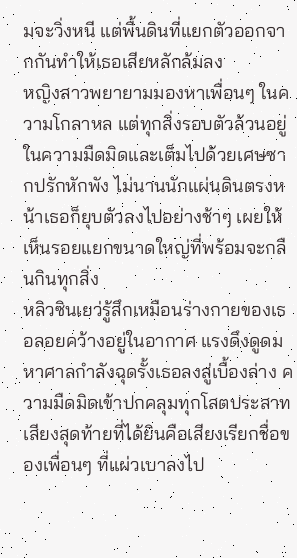มจะวิ่งหนี แต่พื้นดินที่แยกตัวออกจากกันทำให้เธอเสียหลักล้มลง
หญิงสาวพยายามมองหาเพื่อนๆ ในความโกลาหล แต่ทุกสิ่งรอบตัวล้วนอยู่ในความมืดมิดและเต็มไปด้วยเศษซากปรักหักพัง ไม่นานนักแผ่นดินตรงหน้าเธอก็ยุบตัวลงไปอย่างช้าๆ เผยให้เห็นรอยแยกขนาดใหญ่ที่พร้อมจะกลืนกินทุกสิ่ง
หลิวซินเยว่รู้สึกเหมือนร่างกายของเธอลอยคว้างอยู่ในอากาศ แรงดึงดูดมหาศาลกำลังฉุดรั้งเธอลงสู่เบื้องล่าง ความมืดมิดเข้าปกคลุมทุกโสตประสาท เสียงสุดท้ายที่ได้ยินคือเสียงเรียกชื่อของเพื่อนๆ ที่แผ่วเบาลงไป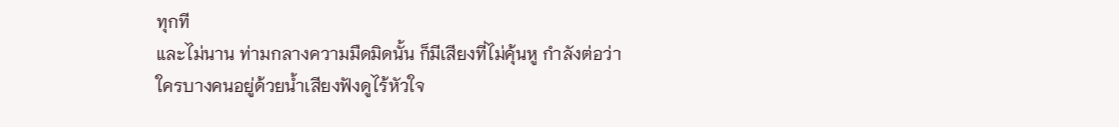ทุกที
และไม่นาน ท่ามกลางความมืดมิดนั้น ก็มีเสียงที่ไม่คุ้นหู กำลังต่อว่าใครบางคนอยู่ด้วยน้ำเสียงฟังดูไร้หัวใจ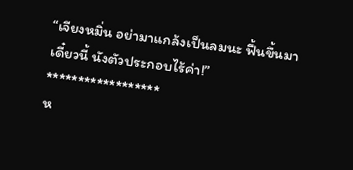“เจียงหมิ่น อย่ามาแกล้งเป็นลมนะ ฟื้นขึ้นมาเดี๋ยวนี้ นังตัวประกอบไร้ค่า!”
******************
ห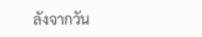ลังจากวัน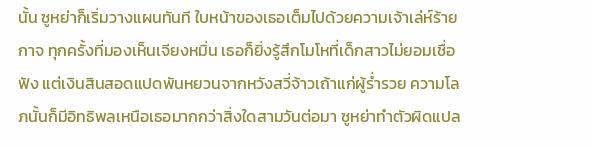นั้น ซูหย่าก็เริ่มวางแผนทันที ใบหน้าของเธอเต็มไปด้วยความเจ้าเล่ห์ร้ายกาจ ทุกครั้งที่มองเห็นเจียงหมิ่น เธอก็ยิ่งรู้สึกโมโหที่เด็กสาวไม่ยอมเชื่อฟัง แต่เงินสินสอดแปดพันหยวนจากหวังสวี่จ้าวเถ้าแก่ผู้ร่ำรวย ความโลภนั้นก็มีอิทธิพลเหนือเธอมากกว่าสิ่งใดสามวันต่อมา ซูหย่าทำตัวผิดแปล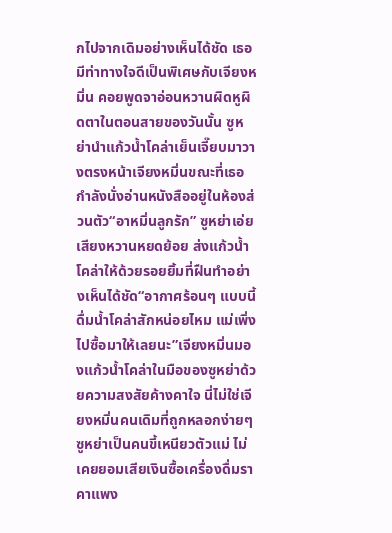กไปจากเดิมอย่างเห็นได้ชัด เธอมีท่าทางใจดีเป็นพิเศษกับเจียงหมิ่น คอยพูดจาอ่อนหวานผิดหูผิดตาในตอนสายของวันนั้น ซูหย่านำแก้วน้ำโคล่าเย็นเจี๊ยบมาวางตรงหน้าเจียงหมิ่นขณะที่เธอกำลังนั่งอ่านหนังสืออยู่ในห้องส่วนตัว“อาหมิ่นลูกรัก” ซูหย่าเอ่ยเสียงหวานหยดย้อย ส่งแก้วน้ำโคล่าให้ด้วยรอยยิ้มที่ฝืนทำอย่างเห็นได้ชัด“อากาศร้อนๆ แบบนี้ ดื่มน้ำโคล่าสักหน่อยไหม แม่เพิ่งไปซื้อมาให้เลยนะ”เจียงหมิ่นมองแก้วน้ำโคล่าในมือของซูหย่าด้วยความสงสัยค้างคาใจ นี่ไม่ใช่เจียงหมิ่นคนเดิมที่ถูกหลอกง่ายๆ ซูหย่าเป็นคนขี้เหนียวตัวแม่ ไม่เคยยอมเสียเงินซื้อเครื่องดื่มราคาแพง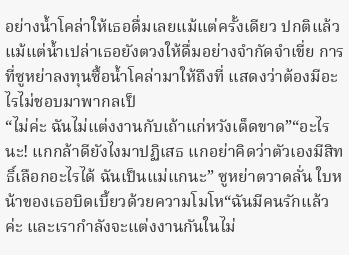อย่างน้ำโคล่าให้เธอดื่มเลยแม้แต่ครั้งเดียว ปกติแล้วแม้แต่น้ำเปล่าเธอยังตวงให้ดื่มอย่างจำกัดจำเขี่ย การที่ซูหย่าลงทุนซื้อน้ำโคล่ามาให้ถึงที่ แสดงว่าต้องมีอะไรไม่ชอบมาพากลเป็
“ไม่ค่ะ ฉันไม่แต่งงานกับเถ้าแก่หวังเด็ดขาด”“อะไรนะ! แกกล้าดียังไงมาปฏิเสธ แกอย่าคิดว่าตัวเองมีสิทธิ์เลือกอะไรได้ ฉันเป็นแม่แกนะ” ซูหย่าตวาดลั่น ใบหน้าของเธอบิดเบี้ยวด้วยความโมโห“ฉันมีคนรักแล้วค่ะ และเรากำลังจะแต่งงานกันในไม่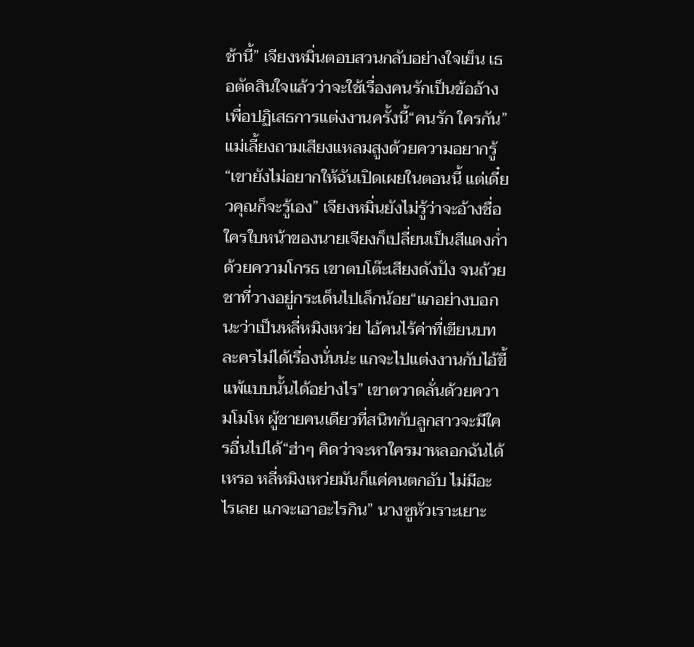ช้านี้” เจียงหมิ่นตอบสวนกลับอย่างใจเย็น เธอตัดสินใจแล้วว่าจะใช้เรื่องคนรักเป็นข้ออ้างเพื่อปฏิเสธการแต่งงานครั้งนี้“คนรัก ใครกัน” แม่เลี้ยงถามเสียงแหลมสูงด้วยความอยากรู้“เขายังไม่อยากให้ฉันเปิดเผยในตอนนี้ แต่เดี๋ยวคุณก็จะรู้เอง” เจียงหมิ่นยังไม่รู้ว่าจะอ้างชื่อใครใบหน้าของนายเจียงก็เปลี่ยนเป็นสีแดงก่ำด้วยความโกรธ เขาตบโต๊ะเสียงดังปัง จนถ้วยชาที่วางอยู่กระเด็นไปเล็กน้อย“แกอย่างบอกนะว่าเป็นหลี่หมิงเหว่ย ไอ้คนไร้ค่าที่เขียนบทละครไม่ได้เรื่องนั่นน่ะ แกจะไปแต่งงานกับไอ้ขี้แพ้แบบนั้นได้อย่างไร” เขาตวาดลั่นด้วยความโมโห ผู้ชายคนเดียวที่สนิทกับลูกสาวจะมีใครอื่นไปได้“ฮ่าๆ คิดว่าจะหาใครมาหลอกฉันได้เหรอ หลี่หมิงเหว่ยมันก็แค่คนตกอับ ไม่มีอะไรเลย แกจะเอาอะไรกิน” นางซูหัวเราะเยาะ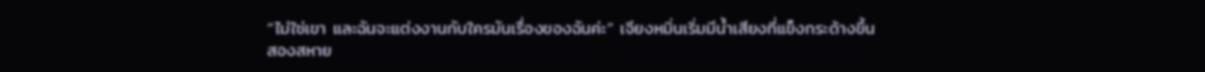“ไม่ใช่เขา และฉันจะแต่งงานกับใครมันเรื่องของฉันค่ะ” เจียงหมิ่นเริ่มมีน้ำเสียงที่แข็งกระด้างขึ้น
สองสหาย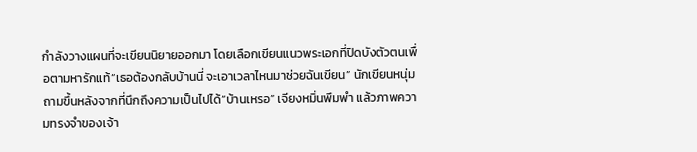กำลังวางแผนที่จะเขียนนิยายออกมา โดยเลือกเขียนแนวพระเอกที่ปิดบังตัวตนเพื่อตามหารักแท้“เธอต้องกลับบ้านนี่ จะเอาเวลาไหนมาช่วยฉันเขียน” นักเขียนหนุ่มถามขึ้นหลังจากที่นึกถึงความเป็นไปได้“บ้านเหรอ” เจียงหมิ่นพึมพำ แล้วภาพความทรงจำของเจ้า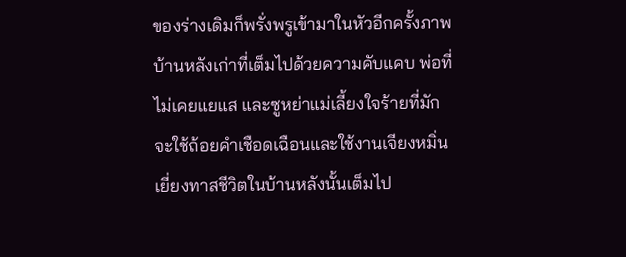ของร่างเดิมก็พรั่งพรูเข้ามาในหัวอีกครั้งภาพบ้านหลังเก่าที่เต็มไปด้วยความคับแคบ พ่อที่ไม่เคยแยแส และซูหย่าแม่เลี้ยงใจร้ายที่มักจะใช้ถ้อยคำเชือดเฉือนและใช้งานเจียงหมิ่นเยี่ยงทาสชีวิตในบ้านหลังนั้นเต็มไป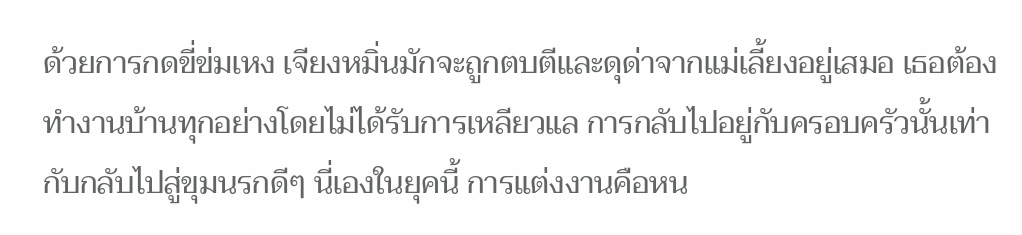ด้วยการกดขี่ข่มเหง เจียงหมิ่นมักจะถูกตบตีและดุด่าจากแม่เลี้ยงอยู่เสมอ เธอต้องทำงานบ้านทุกอย่างโดยไม่ได้รับการเหลียวแล การกลับไปอยู่กับครอบครัวนั้นเท่ากับกลับไปสู่ขุมนรกดีๆ นี่เองในยุคนี้ การแต่งงานคือหน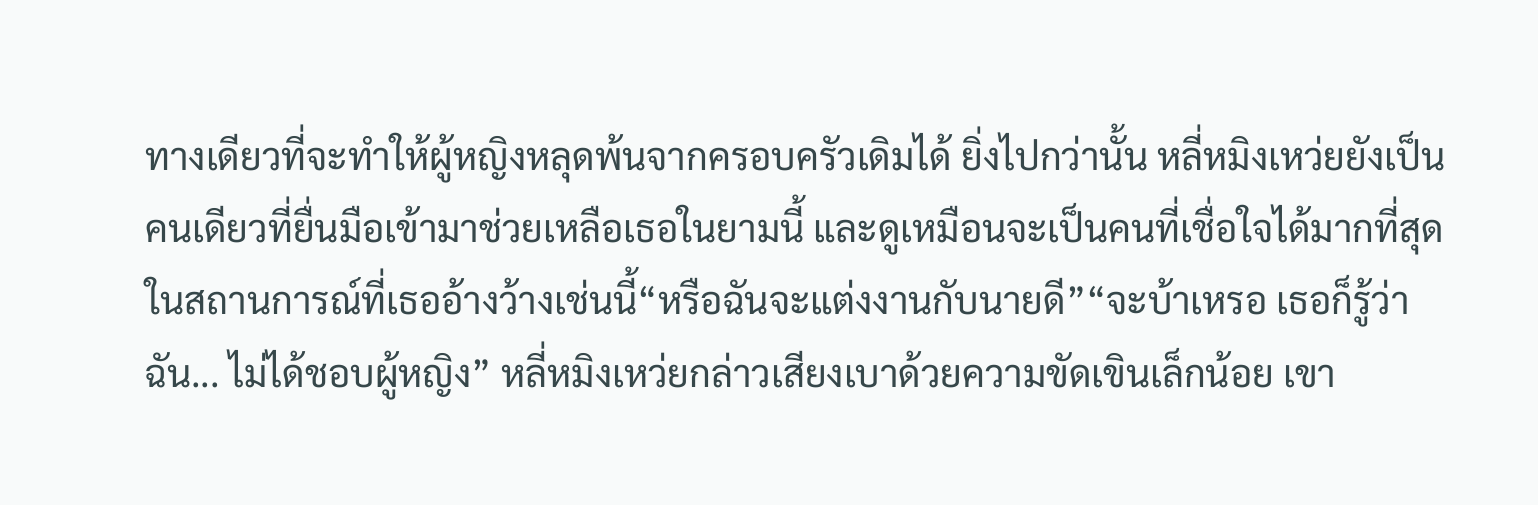ทางเดียวที่จะทำให้ผู้หญิงหลุดพ้นจากครอบครัวเดิมได้ ยิ่งไปกว่านั้น หลี่หมิงเหว่ยยังเป็นคนเดียวที่ยื่นมือเข้ามาช่วยเหลือเธอในยามนี้ และดูเหมือนจะเป็นคนที่เชื่อใจได้มากที่สุดในสถานการณ์ที่เธออ้างว้างเช่นนี้“หรือฉันจะแต่งงานกับนายดี”“จะบ้าเหรอ เธอก็รู้ว่าฉัน... ไม่ได้ชอบผู้หญิง” หลี่หมิงเหว่ยกล่าวเสียงเบาด้วยความขัดเขินเล็กน้อย เขา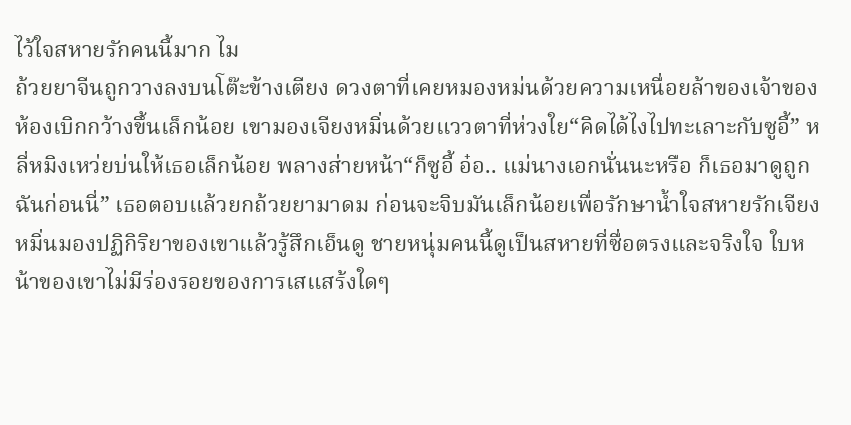ไว้ใจสหายรักคนนี้มาก ไม
ถ้วยยาจีนถูกวางลงบนโต๊ะข้างเตียง ดวงตาที่เคยหมองหม่นด้วยความเหนื่อยล้าของเจ้าของห้องเบิกกว้างขึ้นเล็กน้อย เขามองเจียงหมิ่นด้วยแววตาที่ห่วงใย“คิดได้ไงไปทะเลาะกับซูอี้” หลี่หมิงเหว่ยบ่นให้เธอเล็กน้อย พลางส่ายหน้า“ก็ซูอี้ อ๋อ.. แม่นางเอกนั่นนะหรือ ก็เธอมาดูถูกฉันก่อนนี่” เธอตอบแล้วยกถ้วยยามาดม ก่อนจะจิบมันเล็กน้อยเพื่อรักษาน้ำใจสหายรักเจียงหมิ่นมองปฏิกิริยาของเขาแล้วรู้สึกเอ็นดู ชายหนุ่มคนนี้ดูเป็นสหายที่ซื่อตรงและจริงใจ ใบหน้าของเขาไม่มีร่องรอยของการเสแสร้งใดๆ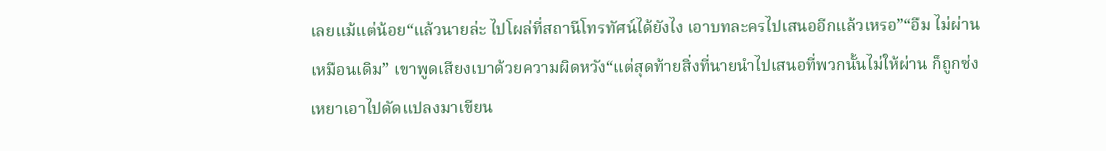เลยแม้แต่น้อย“แล้วนายล่ะ ไปโผล่ที่สถานีโทรทัศน์ได้ยังไง เอาบทละครไปเสนออีกแล้วเหรอ”“อืม ไม่ผ่านเหมือนเดิม” เขาพูดเสียงเบาด้วยความผิดหวัง“แต่สุดท้ายสิ่งที่นายนำไปเสนอที่พวกนั้นไม่ให้ผ่าน ก็ถูกซ่งเหยาเอาไปดัดแปลงมาเขียน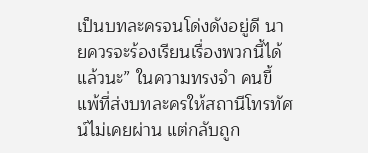เป็นบทละครจนโด่งดังอยู่ดี นายควรจะร้องเรียนเรื่องพวกนี้ได้แล้วนะ” ในความทรงจำ คนขี้แพ้ที่ส่งบทละครให้สถานีโทรทัศน์ไม่เคยผ่าน แต่กลับถูก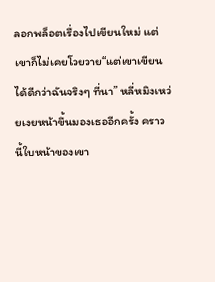ลอกพล็อตเรื่องไปเขียนใหม่ แต่เขาก็ไม่เคยโวยวาย“แต่เขาเขียนได้ดีกว่าฉันจริงๆ ที่นา” หลี่หมิงเหว่ยเงยหน้าขึ้นมองเธออีกครั้ง คราวนี้ใบหน้าของเขา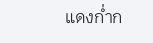แดงก่ำก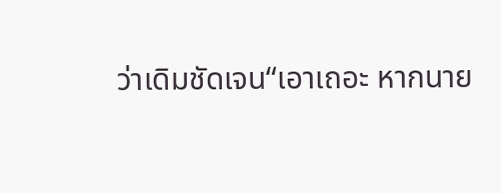ว่าเดิมชัดเจน“เอาเถอะ หากนาย